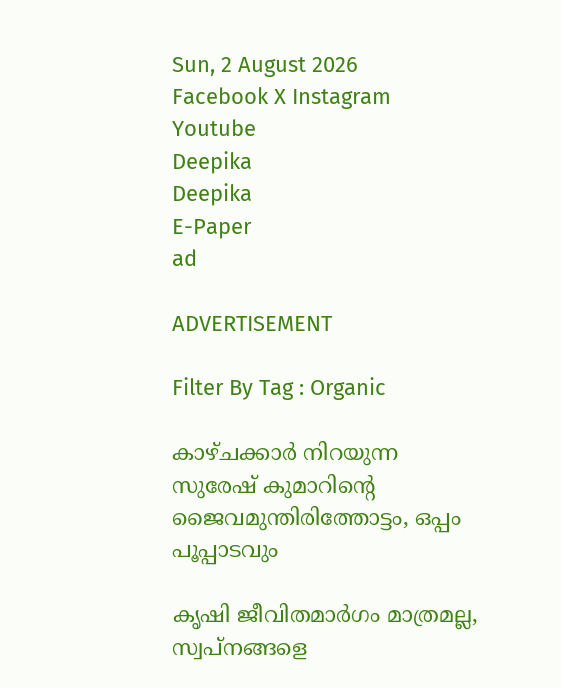Sun, 2 August 2026
Facebook X Instagram Youtube
Deepika
Deepika
E-Paper
ad

ADVERTISEMENT

Filter By Tag : Organic

കാഴ്ചക്കാർ നിറയുന്ന സുരേഷ് കുമാറിന്‍റെ ജൈവമുന്തിരിത്തോട്ടം, ഒപ്പം പൂപ്പാടവും

കൃഷി ജീവിതമാർഗം മാത്രമല്ല, സ്വപ്നങ്ങളെ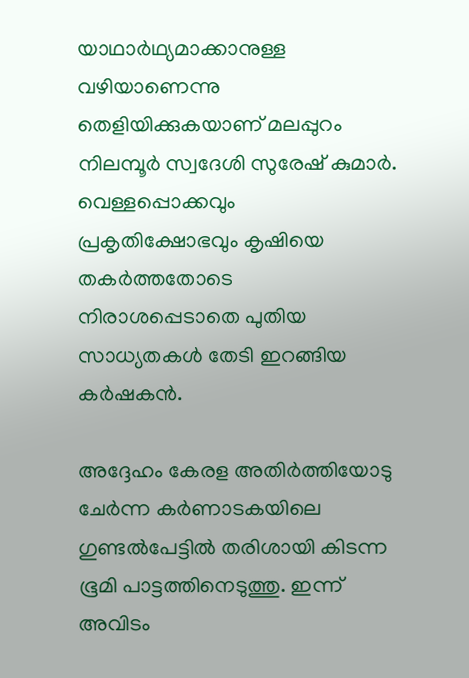യാഥാർഥ്യമാക്കാനുള്ള വഴിയാണെന്നു തെളിയിക്കുകയാണ് മലപ്പുറം നിലമ്പൂർ സ്വദേശി സുരേഷ് കുമാർ. വെള്ളപ്പൊക്കവും പ്രകൃതിക്ഷോഭവും കൃഷിയെ തകർത്തതോടെ നിരാശപ്പെടാതെ പുതിയ സാധ്യതകൾ തേടി ഇറങ്ങിയ കർഷകൻ.

അദ്ദേഹം കേരള അതിർത്തിയോടു ചേർന്ന കർണാടകയിലെ ഗുണ്ടൽപേട്ടിൽ തരിശായി കിടന്ന ഭൂമി പാട്ടത്തിനെടുത്തു. ഇന്ന് അവിടം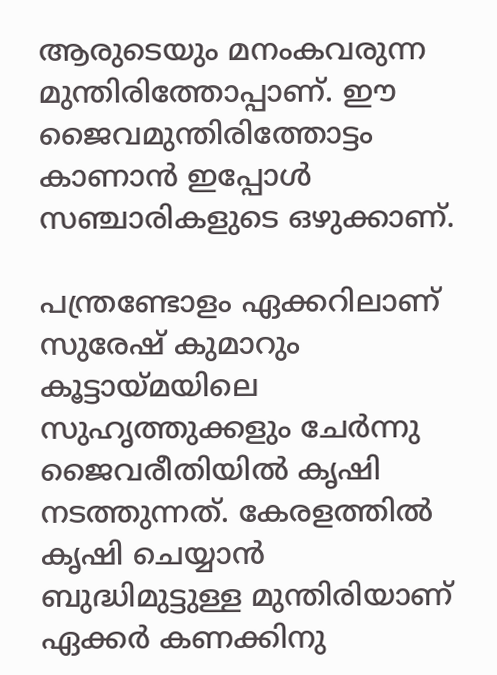ആരുടെയും മനംകവരുന്ന മുന്തിരിത്തോപ്പാണ്. ഈ ജൈവമുന്തിരിത്തോട്ടം കാണാൻ ഇപ്പോൾ സഞ്ചാരികളുടെ ഒഴുക്കാണ്.

പന്ത്രണ്ടോളം ഏക്കറിലാണ് സുരേഷ് കുമാറും കൂട്ടായ്മയിലെ സുഹൃത്തുക്കളും ചേർന്നു ജൈവരീതിയിൽ കൃഷി നടത്തുന്നത്. കേരളത്തിൽ കൃഷി ചെയ്യാൻ ബുദ്ധിമുട്ടുള്ള മുന്തിരിയാണ് ഏക്കർ കണക്കിനു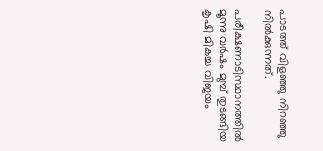പാടത്ത് വിളഞ്ഞു നിറഞ്ഞു നിൽക്കുന്നത്.

പരീക്ഷണാടിസ്ഥാനത്തിൽ മൂന്നു വർഷം മുമ്പ് തുടങ്ങിയ കൃഷി മികച്ച വിജയം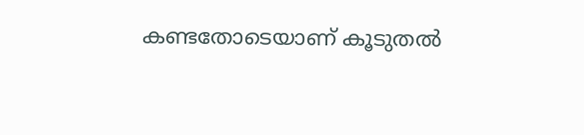കണ്ടതോടെയാണ് കൂടുതൽ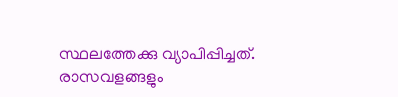സ്ഥലത്തേക്കു വ്യാപിപ്പിച്ചത്. രാസവളങ്ങളും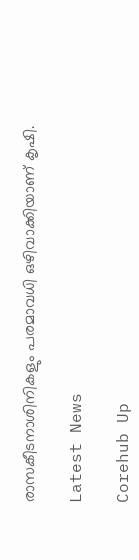രാസകീടനാശിനികളും പരമാവധി ഒഴിവാക്കിയാണ് കൃഷി.

Latest News

Corehub Up